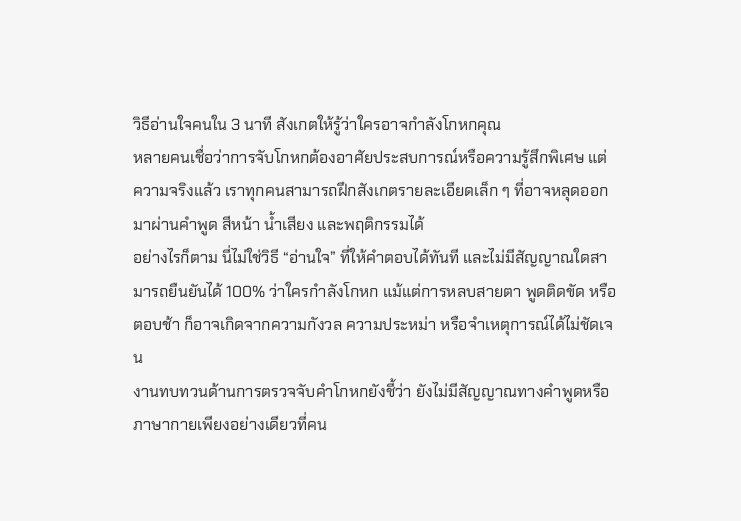วิธีอ่านใจคนใน 3 นาที สังเกตให้รู้ว่าใครอาจกำลังโกหกคุณ
หลายคนเชื่อว่าการจับโกหกต้องอาศัยประสบการณ์หรือความรู้สึกพิเศษ แต่ความจริงแล้ว เราทุกคนสามารถฝึกสังเกตรายละเอียดเล็ก ๆ ที่อาจหลุดออกมาผ่านคำพูด สีหน้า น้ำเสียง และพฤติกรรมได้
อย่างไรก็ตาม นี่ไม่ใช่วิธี “อ่านใจ” ที่ให้คำตอบได้ทันที และไม่มีสัญญาณใดสามารถยืนยันได้ 100% ว่าใครกำลังโกหก แม้แต่การหลบสายตา พูดติดขัด หรือตอบช้า ก็อาจเกิดจากความกังวล ความประหม่า หรือจำเหตุการณ์ได้ไม่ชัดเจน
งานทบทวนด้านการตรวจจับคำโกหกยังชี้ว่า ยังไม่มีสัญญาณทางคำพูดหรือภาษากายเพียงอย่างเดียวที่คน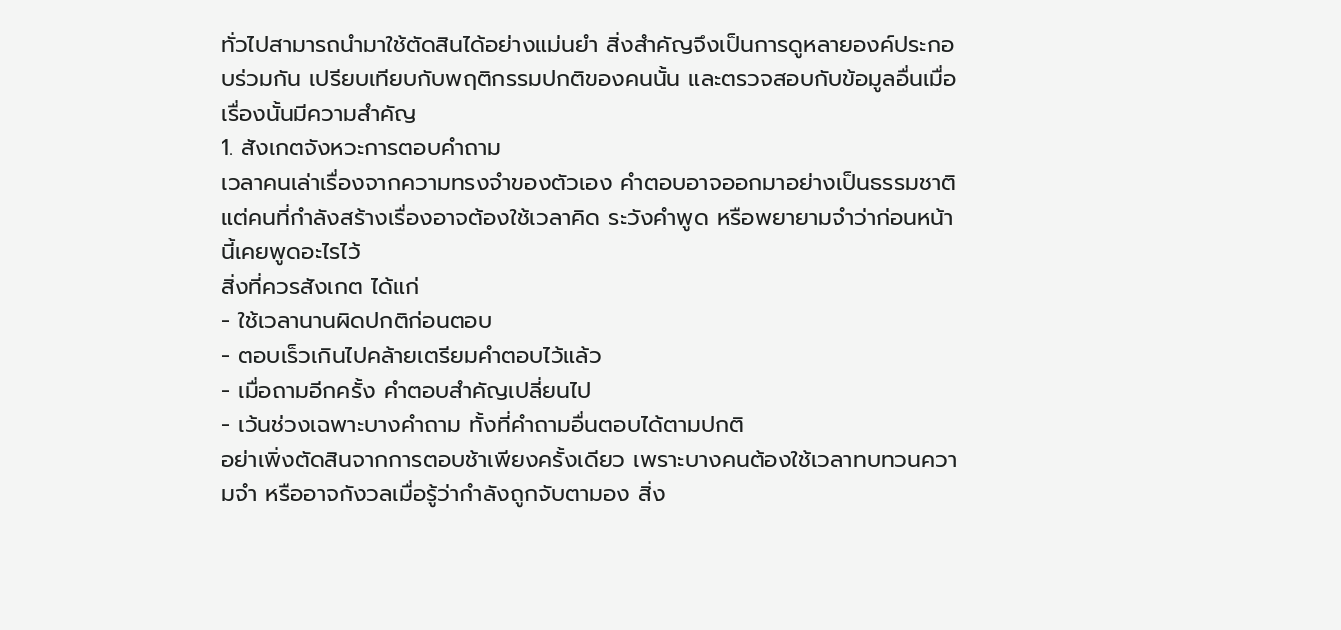ทั่วไปสามารถนำมาใช้ตัดสินได้อย่างแม่นยำ สิ่งสำคัญจึงเป็นการดูหลายองค์ประกอบร่วมกัน เปรียบเทียบกับพฤติกรรมปกติของคนนั้น และตรวจสอบกับข้อมูลอื่นเมื่อเรื่องนั้นมีความสำคัญ
1. สังเกตจังหวะการตอบคำถาม
เวลาคนเล่าเรื่องจากความทรงจำของตัวเอง คำตอบอาจออกมาอย่างเป็นธรรมชาติ แต่คนที่กำลังสร้างเรื่องอาจต้องใช้เวลาคิด ระวังคำพูด หรือพยายามจำว่าก่อนหน้านี้เคยพูดอะไรไว้
สิ่งที่ควรสังเกต ได้แก่
- ใช้เวลานานผิดปกติก่อนตอบ
- ตอบเร็วเกินไปคล้ายเตรียมคำตอบไว้แล้ว
- เมื่อถามอีกครั้ง คำตอบสำคัญเปลี่ยนไป
- เว้นช่วงเฉพาะบางคำถาม ทั้งที่คำถามอื่นตอบได้ตามปกติ
อย่าเพิ่งตัดสินจากการตอบช้าเพียงครั้งเดียว เพราะบางคนต้องใช้เวลาทบทวนความจำ หรืออาจกังวลเมื่อรู้ว่ากำลังถูกจับตามอง สิ่ง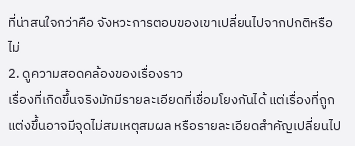ที่น่าสนใจกว่าคือ จังหวะการตอบของเขาเปลี่ยนไปจากปกติหรือไม่
2. ดูความสอดคล้องของเรื่องราว
เรื่องที่เกิดขึ้นจริงมักมีรายละเอียดที่เชื่อมโยงกันได้ แต่เรื่องที่ถูกแต่งขึ้นอาจมีจุดไม่สมเหตุสมผล หรือรายละเอียดสำคัญเปลี่ยนไป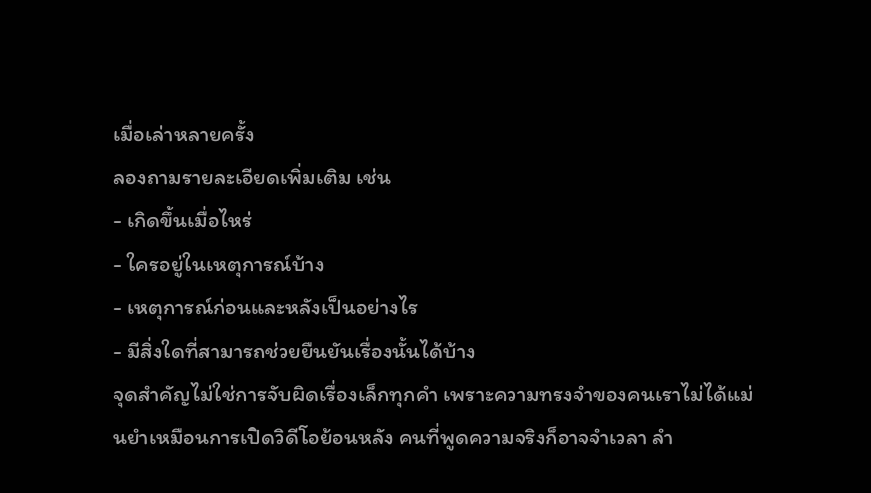เมื่อเล่าหลายครั้ง
ลองถามรายละเอียดเพิ่มเติม เช่น
- เกิดขึ้นเมื่อไหร่
- ใครอยู่ในเหตุการณ์บ้าง
- เหตุการณ์ก่อนและหลังเป็นอย่างไร
- มีสิ่งใดที่สามารถช่วยยืนยันเรื่องนั้นได้บ้าง
จุดสำคัญไม่ใช่การจับผิดเรื่องเล็กทุกคำ เพราะความทรงจำของคนเราไม่ได้แม่นยำเหมือนการเปิดวิดีโอย้อนหลัง คนที่พูดความจริงก็อาจจำเวลา ลำ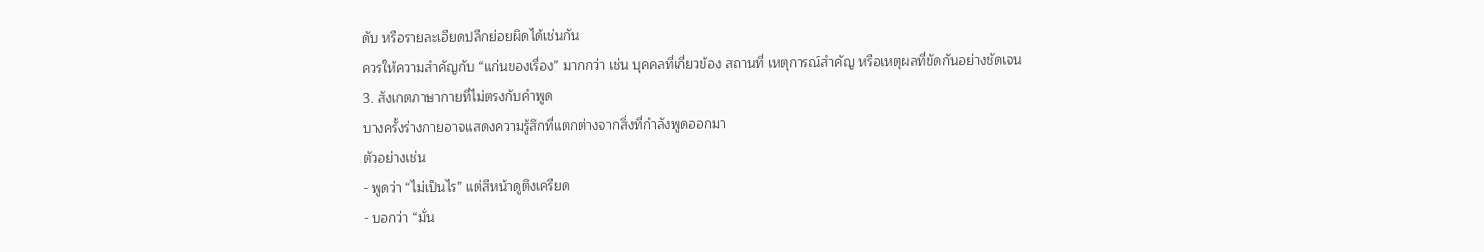ดับ หรือรายละเอียดปลีกย่อยผิดได้เช่นกัน
ควรให้ความสำคัญกับ “แก่นของเรื่อง” มากกว่า เช่น บุคคลที่เกี่ยวข้อง สถานที่ เหตุการณ์สำคัญ หรือเหตุผลที่ขัดกันอย่างชัดเจน
3. สังเกตภาษากายที่ไม่ตรงกับคำพูด
บางครั้งร่างกายอาจแสดงความรู้สึกที่แตกต่างจากสิ่งที่กำลังพูดออกมา
ตัวอย่างเช่น
- พูดว่า “ไม่เป็นไร” แต่สีหน้าดูตึงเครียด
- บอกว่า “มั่น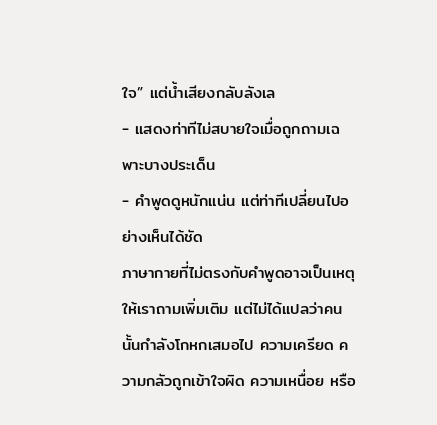ใจ” แต่น้ำเสียงกลับลังเล
- แสดงท่าทีไม่สบายใจเมื่อถูกถามเฉพาะบางประเด็น
- คำพูดดูหนักแน่น แต่ท่าทีเปลี่ยนไปอย่างเห็นได้ชัด
ภาษากายที่ไม่ตรงกับคำพูดอาจเป็นเหตุให้เราถามเพิ่มเติม แต่ไม่ได้แปลว่าคนนั้นกำลังโกหกเสมอไป ความเครียด ความกลัวถูกเข้าใจผิด ความเหนื่อย หรือ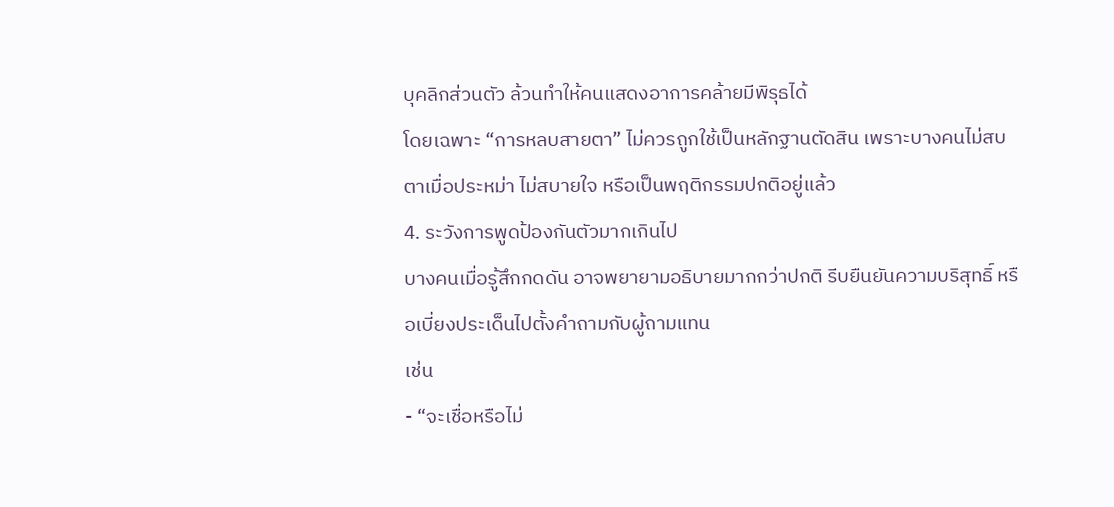บุคลิกส่วนตัว ล้วนทำให้คนแสดงอาการคล้ายมีพิรุธได้
โดยเฉพาะ “การหลบสายตา” ไม่ควรถูกใช้เป็นหลักฐานตัดสิน เพราะบางคนไม่สบตาเมื่อประหม่า ไม่สบายใจ หรือเป็นพฤติกรรมปกติอยู่แล้ว
4. ระวังการพูดป้องกันตัวมากเกินไป
บางคนเมื่อรู้สึกกดดัน อาจพยายามอธิบายมากกว่าปกติ รีบยืนยันความบริสุทธิ์ หรือเบี่ยงประเด็นไปตั้งคำถามกับผู้ถามแทน
เช่น
- “จะเชื่อหรือไม่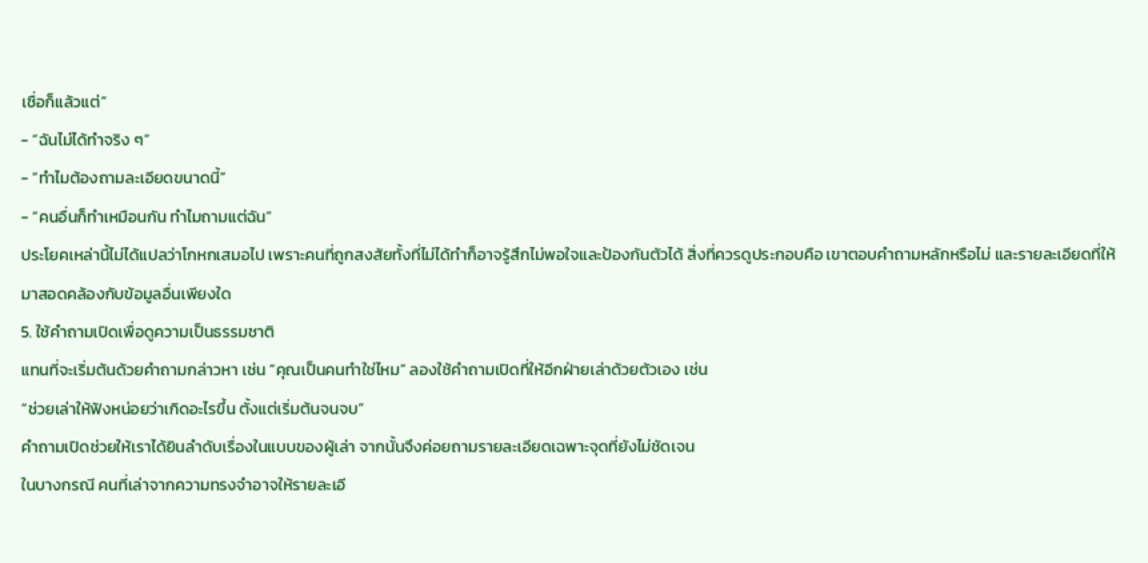เชื่อก็แล้วแต่”
- “ฉันไม่ได้ทำจริง ๆ”
- “ทำไมต้องถามละเอียดขนาดนี้”
- “คนอื่นก็ทำเหมือนกัน ทำไมถามแต่ฉัน”
ประโยคเหล่านี้ไม่ได้แปลว่าโกหกเสมอไป เพราะคนที่ถูกสงสัยทั้งที่ไม่ได้ทำก็อาจรู้สึกไม่พอใจและป้องกันตัวได้ สิ่งที่ควรดูประกอบคือ เขาตอบคำถามหลักหรือไม่ และรายละเอียดที่ให้มาสอดคล้องกับข้อมูลอื่นเพียงใด
5. ใช้คำถามเปิดเพื่อดูความเป็นธรรมชาติ
แทนที่จะเริ่มต้นด้วยคำถามกล่าวหา เช่น “คุณเป็นคนทำใช่ไหม” ลองใช้คำถามเปิดที่ให้อีกฝ่ายเล่าด้วยตัวเอง เช่น
“ช่วยเล่าให้ฟังหน่อยว่าเกิดอะไรขึ้น ตั้งแต่เริ่มต้นจนจบ”
คำถามเปิดช่วยให้เราได้ยินลำดับเรื่องในแบบของผู้เล่า จากนั้นจึงค่อยถามรายละเอียดเฉพาะจุดที่ยังไม่ชัดเจน
ในบางกรณี คนที่เล่าจากความทรงจำอาจให้รายละเอี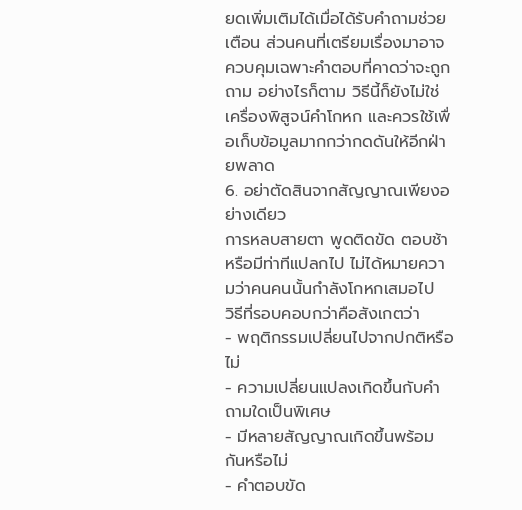ยดเพิ่มเติมได้เมื่อได้รับคำถามช่วยเตือน ส่วนคนที่เตรียมเรื่องมาอาจควบคุมเฉพาะคำตอบที่คาดว่าจะถูกถาม อย่างไรก็ตาม วิธีนี้ก็ยังไม่ใช่เครื่องพิสูจน์คำโกหก และควรใช้เพื่อเก็บข้อมูลมากกว่ากดดันให้อีกฝ่ายพลาด
6. อย่าตัดสินจากสัญญาณเพียงอย่างเดียว
การหลบสายตา พูดติดขัด ตอบช้า หรือมีท่าทีแปลกไป ไม่ได้หมายความว่าคนคนนั้นกำลังโกหกเสมอไป
วิธีที่รอบคอบกว่าคือสังเกตว่า
- พฤติกรรมเปลี่ยนไปจากปกติหรือไม่
- ความเปลี่ยนแปลงเกิดขึ้นกับคำถามใดเป็นพิเศษ
- มีหลายสัญญาณเกิดขึ้นพร้อมกันหรือไม่
- คำตอบขัด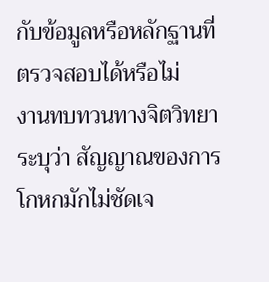กับข้อมูลหรือหลักฐานที่ตรวจสอบได้หรือไม่
งานทบทวนทางจิตวิทยาระบุว่า สัญญาณของการโกหกมักไม่ชัดเจ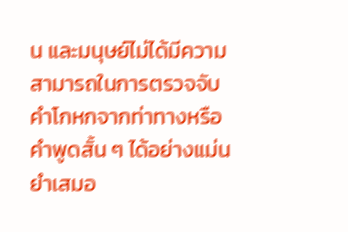น และมนุษย์ไม่ได้มีความสามารถในการตรวจจับคำโกหกจากท่าทางหรือคำพูดสั้น ๆ ได้อย่างแม่นยำเสมอ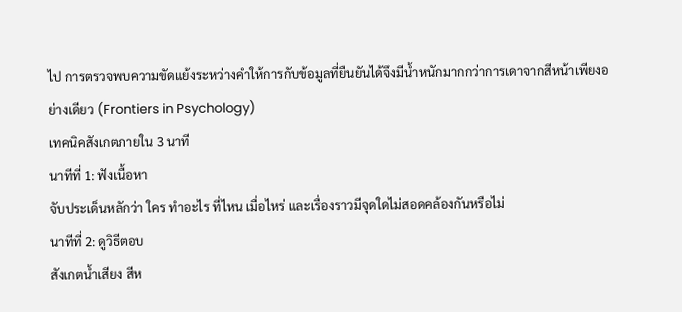ไป การตรวจพบความขัดแย้งระหว่างคำให้การกับข้อมูลที่ยืนยันได้จึงมีน้ำหนักมากกว่าการเดาจากสีหน้าเพียงอย่างเดียว (Frontiers in Psychology)
เทคนิคสังเกตภายใน 3 นาที
นาทีที่ 1: ฟังเนื้อหา
จับประเด็นหลักว่า ใคร ทำอะไร ที่ไหน เมื่อไหร่ และเรื่องราวมีจุดใดไม่สอดคล้องกันหรือไม่
นาทีที่ 2: ดูวิธีตอบ
สังเกตน้ำเสียง สีห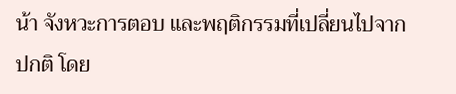น้า จังหวะการตอบ และพฤติกรรมที่เปลี่ยนไปจากปกติ โดย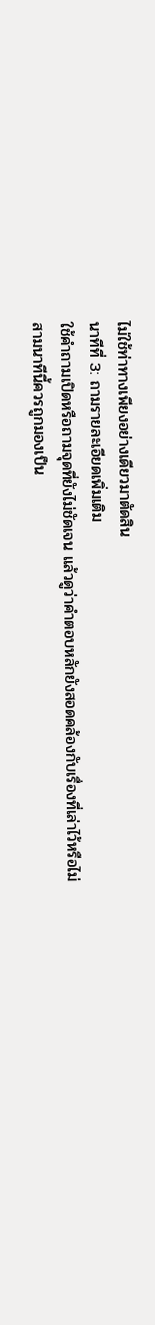ไม่ใช้ท่าทางเพียงอย่างเดียวมาตัดสิน
นาทีที่ 3: ถามรายละเอียดเพิ่มเติม
ใช้คำถามเปิดหรือถามจุดที่ยังไม่ชัดเจน แล้วดูว่าคำตอบหลักยังสอดคล้องกับเรื่องที่เล่าไว้หรือไม่
สามนาทีนี้ควรถูกมองเป็น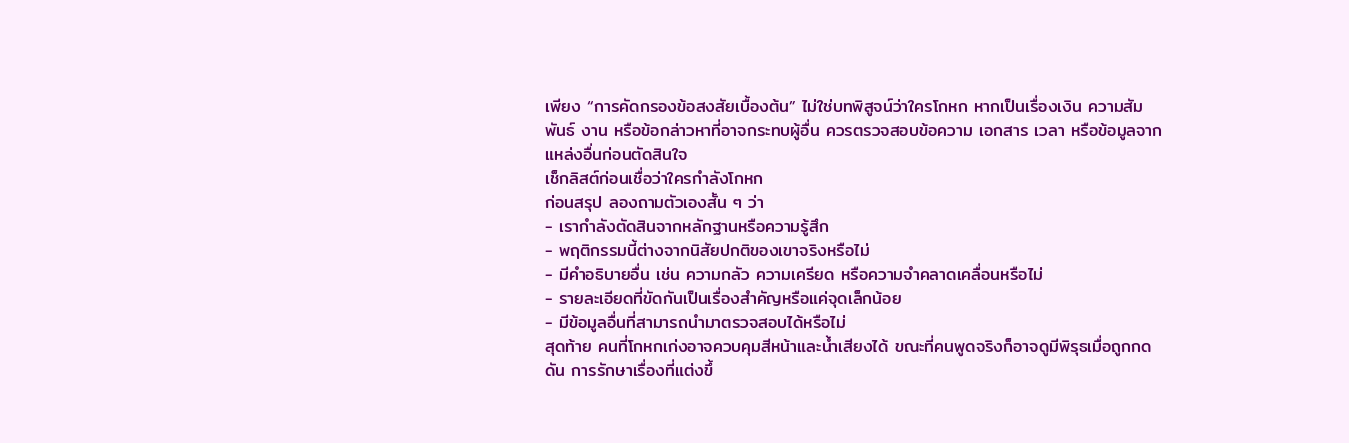เพียง “การคัดกรองข้อสงสัยเบื้องต้น” ไม่ใช่บทพิสูจน์ว่าใครโกหก หากเป็นเรื่องเงิน ความสัมพันธ์ งาน หรือข้อกล่าวหาที่อาจกระทบผู้อื่น ควรตรวจสอบข้อความ เอกสาร เวลา หรือข้อมูลจากแหล่งอื่นก่อนตัดสินใจ
เช็กลิสต์ก่อนเชื่อว่าใครกำลังโกหก
ก่อนสรุป ลองถามตัวเองสั้น ๆ ว่า
- เรากำลังตัดสินจากหลักฐานหรือความรู้สึก
- พฤติกรรมนี้ต่างจากนิสัยปกติของเขาจริงหรือไม่
- มีคำอธิบายอื่น เช่น ความกลัว ความเครียด หรือความจำคลาดเคลื่อนหรือไม่
- รายละเอียดที่ขัดกันเป็นเรื่องสำคัญหรือแค่จุดเล็กน้อย
- มีข้อมูลอื่นที่สามารถนำมาตรวจสอบได้หรือไม่
สุดท้าย คนที่โกหกเก่งอาจควบคุมสีหน้าและน้ำเสียงได้ ขณะที่คนพูดจริงก็อาจดูมีพิรุธเมื่อถูกกดดัน การรักษาเรื่องที่แต่งขึ้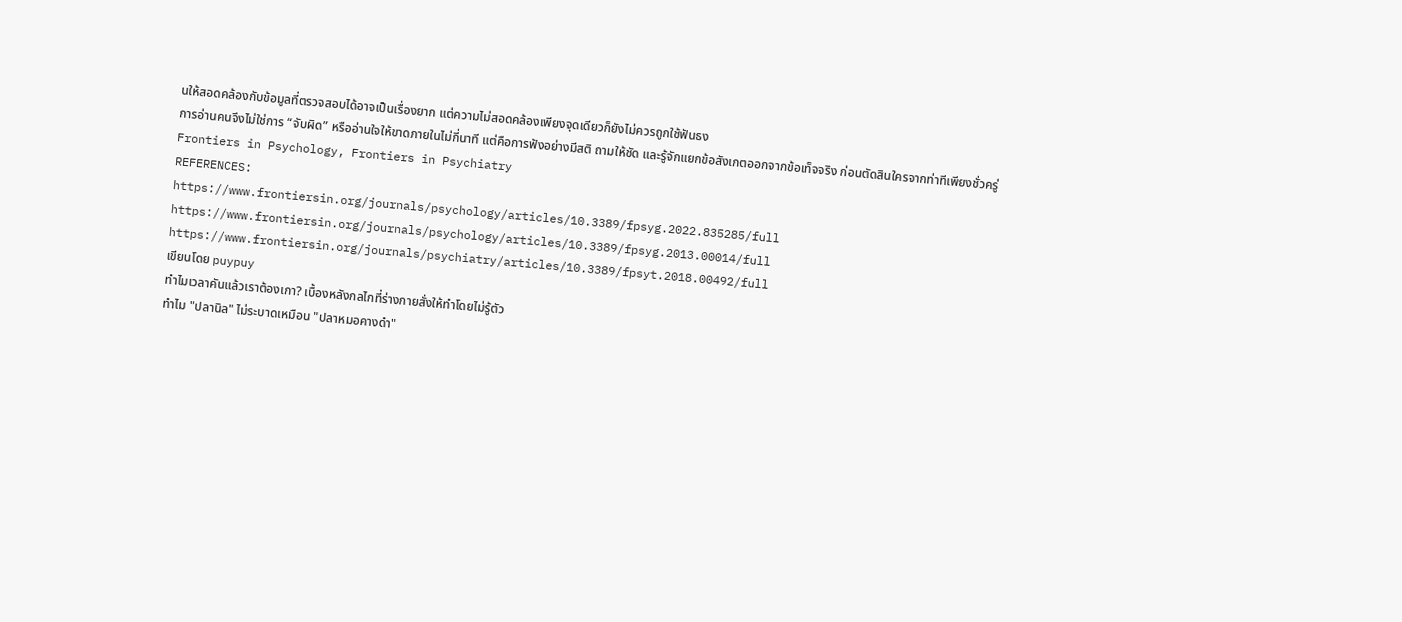นให้สอดคล้องกับข้อมูลที่ตรวจสอบได้อาจเป็นเรื่องยาก แต่ความไม่สอดคล้องเพียงจุดเดียวก็ยังไม่ควรถูกใช้ฟันธง
การอ่านคนจึงไม่ใช่การ “จับผิด” หรืออ่านใจให้ขาดภายในไม่กี่นาที แต่คือการฟังอย่างมีสติ ถามให้ชัด และรู้จักแยกข้อสังเกตออกจากข้อเท็จจริง ก่อนตัดสินใครจากท่าทีเพียงชั่วครู่
Frontiers in Psychology, Frontiers in Psychiatry
REFERENCES:
https://www.frontiersin.org/journals/psychology/articles/10.3389/fpsyg.2022.835285/full
https://www.frontiersin.org/journals/psychology/articles/10.3389/fpsyg.2013.00014/full
https://www.frontiersin.org/journals/psychiatry/articles/10.3389/fpsyt.2018.00492/full
เขียนโดย puypuy
ทำไมเวลาคันแล้วเราต้องเกา? เบื้องหลังกลไกที่ร่างกายสั่งให้ทำโดยไม่รู้ตัว
ทำไม "ปลานิล" ไม่ระบาดเหมือน "ปลาหมอคางดำ"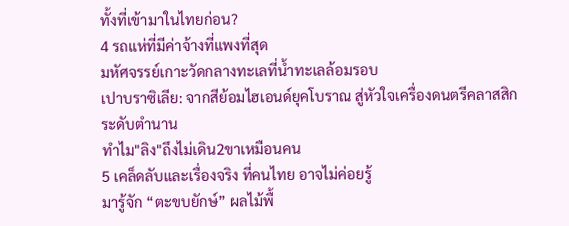ทั้งที่เข้ามาในไทยก่อน?
4 รถแห่ที่มีค่าจ้างที่แพงที่สุด
มหัศจรรย์เกาะวัดกลางทะเลที่น้ำทะเลล้อมรอบ
เปาบราซิเลีย: จากสีย้อมไฮเอนด์ยุคโบราณ สู่หัวใจเครื่องดนตรีคลาสสิกระดับตำนาน
ทําไม"ลิง"ถึงไม่เดิน2ขาเหมือนคน
5 เคล็ดลับและเรื่องจริง ที่คนไทย อาจไม่ค่อยรู้
มารู้จัก “ตะขบยักษ์” ผลไม้พื้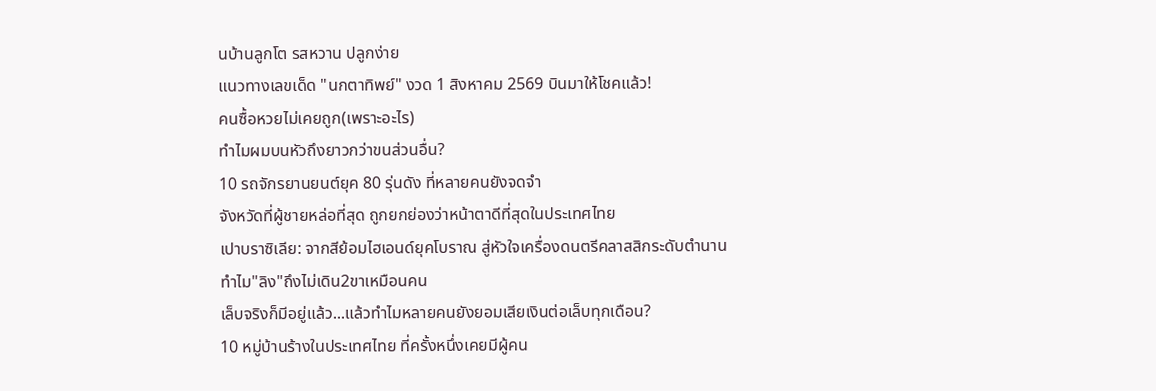นบ้านลูกโต รสหวาน ปลูกง่าย
แนวทางเลขเด็ด "นกตาทิพย์" งวด 1 สิงหาคม 2569 บินมาให้โชคแล้ว!
คนซื้อหวยไม่เคยถูก(เพราะอะไร)
ทำไมผมบนหัวถึงยาวกว่าขนส่วนอื่น?
10 รถจักรยานยนต์ยุค 80 รุ่นดัง ที่หลายคนยังจดจำ
จังหวัดที่ผู้ชายหล่อที่สุด ถูกยกย่องว่าหน้าตาดีที่สุดในประเทศไทย
เปาบราซิเลีย: จากสีย้อมไฮเอนด์ยุคโบราณ สู่หัวใจเครื่องดนตรีคลาสสิกระดับตำนาน
ทําไม"ลิง"ถึงไม่เดิน2ขาเหมือนคน
เล็บจริงก็มีอยู่แล้ว...แล้วทำไมหลายคนยังยอมเสียเงินต่อเล็บทุกเดือน?
10 หมู่บ้านร้างในประเทศไทย ที่ครั้งหนึ่งเคยมีผู้คน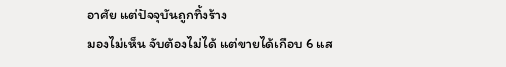อาศัย แต่ปัจจุบันถูกทิ้งร้าง
มองไม่เห็น จับต้องไม่ได้ แต่ขายได้เกือบ 6 แส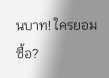นบาท! ใครยอมซื้อ?